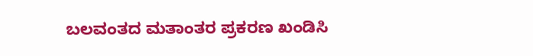ಬಲವಂತದ ಮತಾಂತರ ಪ್ರಕರಣ ಖಂಡಿಸಿ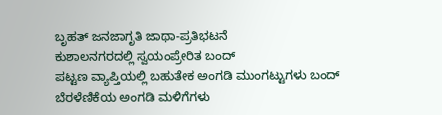ಬೃಹತ್ ಜನಜಾಗೃತಿ ಜಾಥಾ-ಪ್ರತಿಭಟನೆ
ಕುಶಾಲನಗರದಲ್ಲಿ ಸ್ವಯಂಪ್ರೇರಿತ ಬಂದ್
ಪಟ್ಟಣ ವ್ಯಾಪ್ತಿಯಲ್ಲಿ ಬಹುತೇಕ ಅಂಗಡಿ ಮುಂಗಟ್ಟುಗಳು ಬಂದ್
ಬೆರಳೆಣಿಕೆಯ ಅಂಗಡಿ ಮಳಿಗೆಗಳು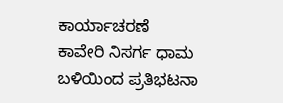ಕಾರ್ಯಾಚರಣೆ
ಕಾವೇರಿ ನಿಸರ್ಗ ಧಾಮ ಬಳಿಯಿಂದ ಪ್ರತಿಭಟನಾ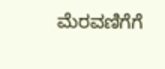ಮೆರವಣಿಗೆಗೆ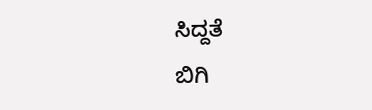ಸಿದ್ದತೆ
ಬಿಗಿ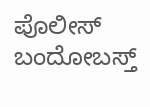ಪೊಲೀಸ್ ಬಂದೋಬಸ್ತ್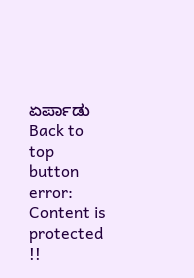ಏರ್ಪಾಡು
Back to top button
error: Content is protected !!